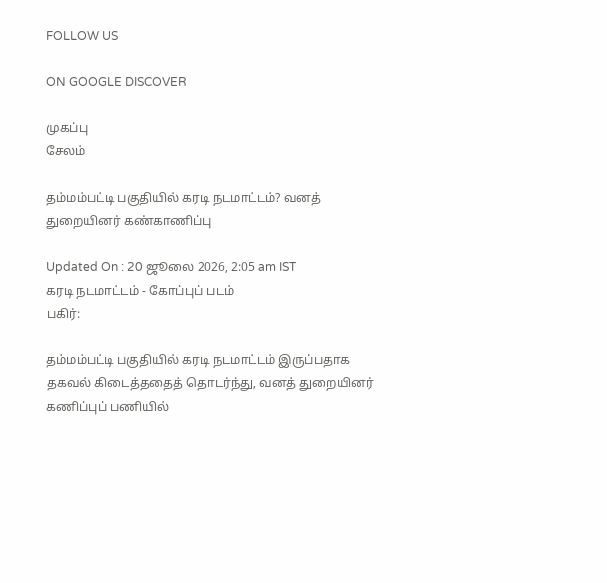FOLLOW US

ON GOOGLE DISCOVER

முகப்பு
சேலம்

தம்மம்பட்டி பகுதியில் கரடி நடமாட்டம்? வனத் துறையினர் கண்காணிப்பு

Updated On : 20 ஜூலை 2026, 2:05 am IST
கரடி நடமாட்டம் - கோப்புப் படம்
பகிர்:

தம்மம்பட்டி பகுதியில் கரடி நடமாட்டம் இருப்பதாக தகவல் கிடைத்ததைத் தொடர்ந்து, வனத் துறையினர் கணிப்புப் பணியில்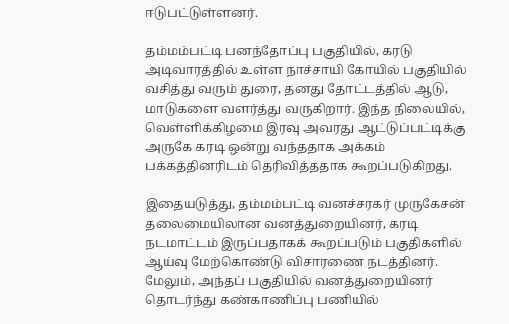ஈடுபட்டுள்ளனர்.

தம்மம்பட்டி பனந்தோப்பு பகுதியில், கரடு அடிவாரத்தில் உள்ள நாச்சாயி கோயில் பகுதியில் வசித்து வரும் துரை, தனது தோட்டத்தில் ஆடு, மாடுகளை வளர்த்து வருகிறார். இந்த நிலையில், வெள்ளிக்கிழமை இரவு அவரது ஆட்டுப்பட்டிக்கு அருகே கரடி ஒன்று வந்ததாக அக்கம் பக்கத்தினரிடம் தெரிவித்ததாக கூறப்படுகிறது.

இதையடுத்து, தம்மம்பட்டி வனச்சரகர் முருகேசன் தலைமையிலான வனத்துறையினர், கரடி நடமாட்டம் இருப்பதாகக் கூறப்படும் பகுதிகளில் ஆய்வு மேற்கொண்டு விசாரணை நடத்தினர். மேலும், அந்தப் பகுதியில் வனத்துறையினர் தொடர்ந்து கண்காணிப்பு பணியில்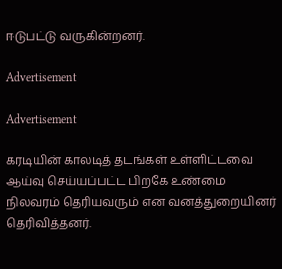ஈடுபட்டு வருகின்றனர்.

Advertisement

Advertisement

கரடியின் காலடித் தடங்கள் உள்ளிட்டவை ஆய்வு செய்யப்பட்ட பிறகே உண்மை நிலவரம் தெரியவரும் என வனத்துறையினர் தெரிவித்தனர்.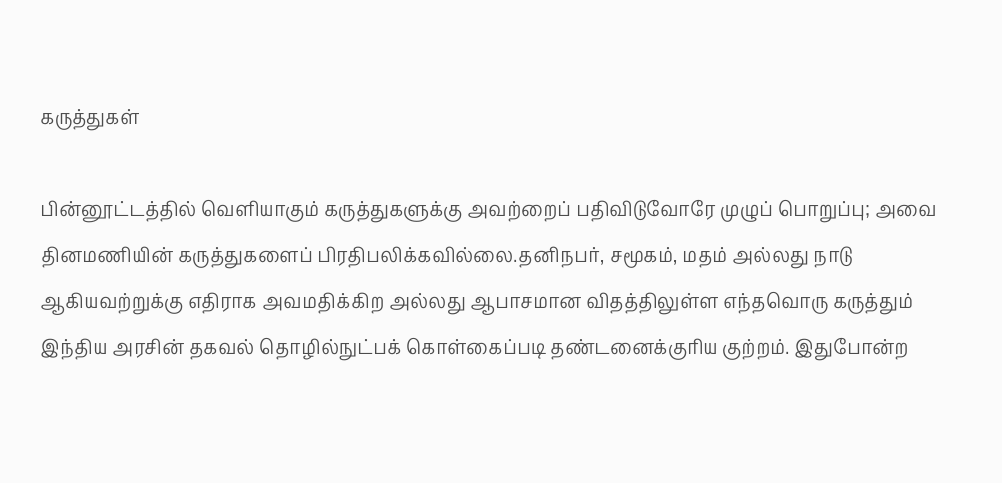கருத்துகள்

பின்னூட்டத்தில் வெளியாகும் கருத்துகளுக்கு அவற்றைப் பதிவிடுவோரே முழுப் பொறுப்பு; அவை தினமணியின் கருத்துகளைப் பிரதிபலிக்கவில்லை.தனிநபர், சமூகம், மதம் அல்லது நாடு ஆகியவற்றுக்கு எதிராக அவமதிக்கிற அல்லது ஆபாசமான விதத்திலுள்ள எந்தவொரு கருத்தும் இந்திய அரசின் தகவல் தொழில்நுட்பக் கொள்கைப்படி தண்டனைக்குரிய குற்றம். இதுபோன்ற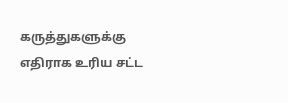கருத்துகளுக்கு எதிராக உரிய சட்ட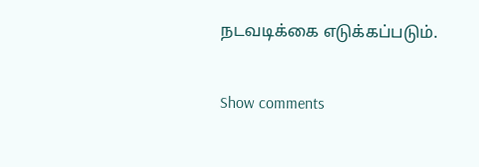நடவடிக்கை எடுக்கப்படும்.

Show comments